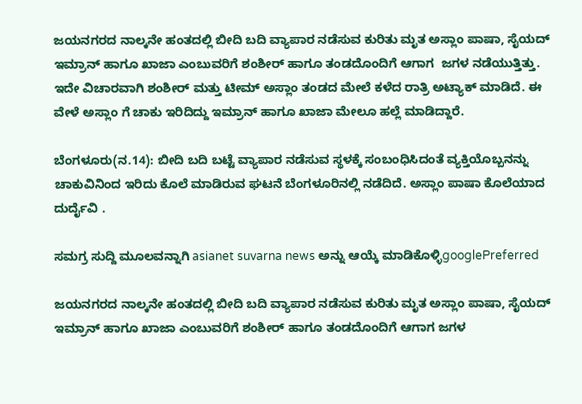ಜಯನಗರದ ನಾಲ್ಕನೇ ಹಂತದಲ್ಲಿ ಬೀದಿ ಬದಿ ವ್ಯಾಪಾರ ನಡೆಸುವ ಕುರಿತು ಮೃತ ಅಸ್ಲಾಂ ಪಾಷಾ, ಸೈಯದ್ ಇಮ್ರಾನ್ ಹಾಗೂ ಖಾಜಾ ಎಂಬುವರಿಗೆ ಶಂಶೀರ್ ಹಾಗೂ ತಂಡದೊಂದಿಗೆ ಆಗಾಗ  ಜಗಳ ನಡೆಯುತ್ತಿತ್ತು. ಇದೇ ವಿಚಾರವಾಗಿ ಶಂಶೀರ್ ಮತ್ತು ಟೀಮ್ ಅಸ್ಲಾಂ ತಂಡದ ಮೇಲೆ ಕಳೆದ ರಾತ್ರಿ ಅಟ್ಯಾಕ್ ಮಾಡಿದೆ. ಈ ವೇಳೆ ಅಸ್ಲಾಂ ಗೆ ಚಾಕು ಇರಿದಿದ್ದು ಇಮ್ರಾನ್ ಹಾಗೂ ಖಾಜಾ ಮೇಲೂ ಹಲ್ಲೆ ಮಾಡಿದ್ದಾರೆ.

ಬೆಂಗಳೂರು(ನ.14): ಬೀದಿ ಬದಿ ಬಟ್ಟೆ ವ್ಯಾಪಾರ ನಡೆಸುವ ಸ್ಥಳಕ್ಕೆ ಸಂಬಂಧಿಸಿದಂತೆ ವ್ಯಕ್ತಿಯೊಬ್ಬನನ್ನು ಚಾಕುವಿನಿಂದ ಇರಿದು ಕೊಲೆ ಮಾಡಿರುವ ಘಟನೆ ಬೆಂಗಳೂರಿನಲ್ಲಿ ನಡೆದಿದೆ. ಅಸ್ಲಾಂ ಪಾಷಾ ಕೊಲೆಯಾದ ದುರ್ದೈವಿ .

ಸಮಗ್ರ ಸುದ್ದಿ ಮೂಲವನ್ನಾಗಿ asianet suvarna news ಅನ್ನು ಆಯ್ಕೆ ಮಾಡಿಕೊಳ್ಳಿgooglePreferred

ಜಯನಗರದ ನಾಲ್ಕನೇ ಹಂತದಲ್ಲಿ ಬೀದಿ ಬದಿ ವ್ಯಾಪಾರ ನಡೆಸುವ ಕುರಿತು ಮೃತ ಅಸ್ಲಾಂ ಪಾಷಾ, ಸೈಯದ್ ಇಮ್ರಾನ್ ಹಾಗೂ ಖಾಜಾ ಎಂಬುವರಿಗೆ ಶಂಶೀರ್ ಹಾಗೂ ತಂಡದೊಂದಿಗೆ ಆಗಾಗ ಜಗಳ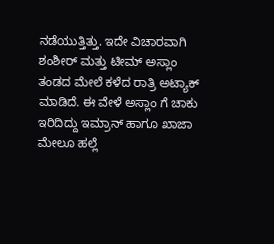ನಡೆಯುತ್ತಿತ್ತು. ಇದೇ ವಿಚಾರವಾಗಿ ಶಂಶೀರ್ ಮತ್ತು ಟೀಮ್ ಅಸ್ಲಾಂ ತಂಡದ ಮೇಲೆ ಕಳೆದ ರಾತ್ರಿ ಅಟ್ಯಾಕ್ ಮಾಡಿದೆ. ಈ ವೇಳೆ ಅಸ್ಲಾಂ ಗೆ ಚಾಕು ಇರಿದಿದ್ದು ಇಮ್ರಾನ್ ಹಾಗೂ ಖಾಜಾ ಮೇಲೂ ಹಲ್ಲೆ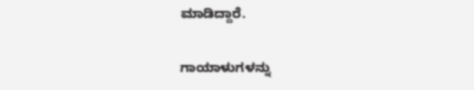ಮಾಡಿದ್ದಾರೆ.

ಗಾಯಾಳುಗಳನ್ನು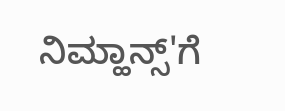ನಿಮ್ಹಾನ್ಸ್'ಗೆ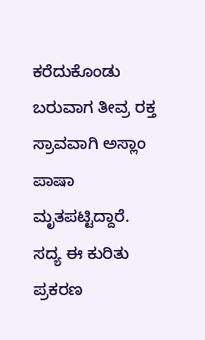ಕರೆದುಕೊಂಡು ಬರುವಾಗ ತೀವ್ರ ರಕ್ತ ಸ್ರಾವವಾಗಿ ಅಸ್ಲಾಂ ಪಾಷಾ ಮೃತಪಟ್ಟಿದ್ದಾರೆ. ಸದ್ಯ ಈ ಕುರಿತು ಪ್ರಕರಣ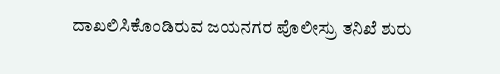ದಾಖಲಿಸಿಕೊಂಡಿರುವ ಜಯನಗರ ಪೊಲೀಸ್ರು ತನಿಖೆ ಶುರು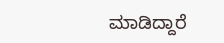ಮಾಡಿದ್ದಾರೆ